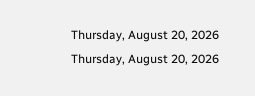Thursday, August 20, 2026
Thursday, August 20, 2026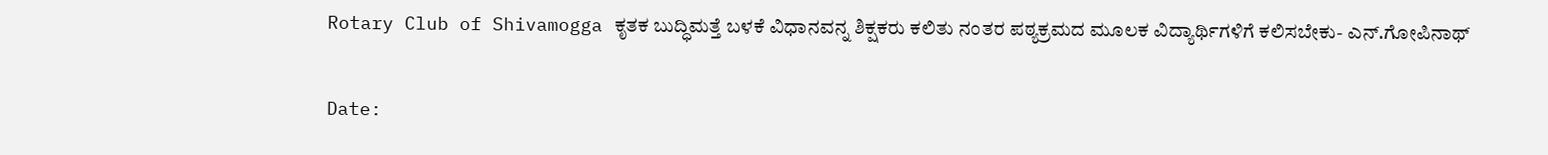Rotary Club of Shivamogga ಕೃತಕ ಬುದ್ಧಿಮತ್ತೆ ಬಳಕೆ ವಿಧಾನವನ್ನ ಶಿಕ್ಷಕರು ಕಲಿತು ನಂತರ ಪಠ್ಯಕ್ರಮದ ಮೂಲಕ ವಿದ್ಯಾರ್ಥಿಗಳಿಗೆ ಕಲಿಸಬೇಕು- ಎನ್.ಗೋಪಿನಾಥ್

Date: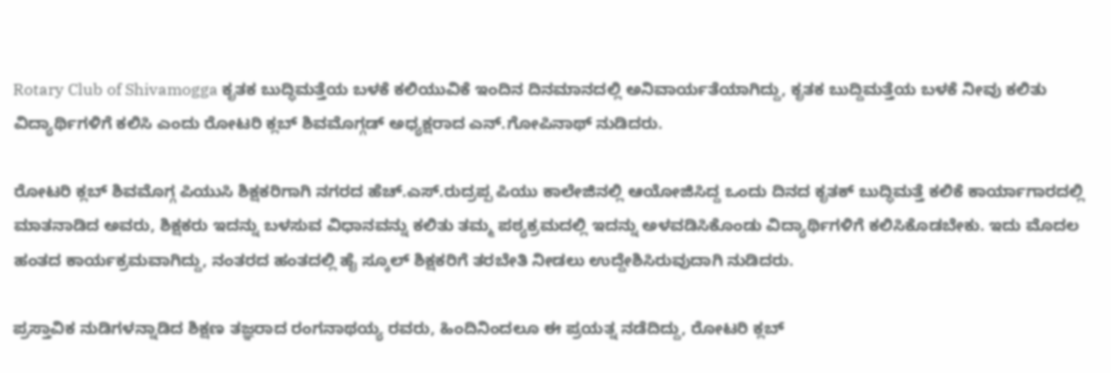Rotary Club of Shivamogga ಕೃತಕ ಬುದ್ಧಿಮತ್ತೆಯ ಬಳಕೆ ಕಲಿಯುವಿಕೆ ಇಂದಿನ ದಿನಮಾನದಲ್ಲಿ ಅನಿವಾರ್ಯತೆಯಾಗಿದ್ದು, ಕೃತಕ ಬುದ್ದಿಮತ್ತೆಯ ಬಳಕೆ ನೀವು ಕಲಿತು ವಿದ್ಯಾರ್ಥಿಗಳಿಗೆ ಕಲಿಸಿ ಎಂದು ರೋಟರಿ ಕ್ಲಬ್ ಶಿವಮೊಗ್ಗಡ್ ಅಧ್ಯಕ್ಷರಾದ ಎನ್.ಗೋಪಿನಾಥ್ ನುಡಿದರು.

ರೋಟರಿ ಕ್ಲಬ್ ಶಿವಮೊಗ್ಗ ಪಿಯುಸಿ ಶಿಕ್ಷಕರಿಗಾಗಿ ನಗರದ ಹೆಚ್.ಎಸ್.ರುದ್ರಪ್ಪ ಪಿಯು ಕಾಲೇಜಿನಲ್ಲಿ ಆಯೋಜಿಸಿದ್ದ ಒಂದು ದಿನದ ಕೃತಕ್ ಬುದ್ಧಿಮತ್ತೆ ಕಲಿಕೆ ಕಾರ್ಯಾಗಾರದಲ್ಲಿ ಮಾತನಾಡಿದ ಅವರು, ಶಿಕ್ಷಕರು ಇದನ್ನು ಬಳಸುವ ವಿಧಾನವನ್ನು ಕಲಿತು ತಮ್ಮ ಪಠ್ಯಕ್ರಮದಲ್ಲಿ ಇದನ್ನು ಅಳವಡಿಸಿಕೊಂಡು ವಿದ್ಯಾರ್ಥಿಗಳಿಗೆ ಕಲಿಸಿಕೊಡಬೇಕು. ಇದು ಮೊದಲ ಹಂತದ ಕಾರ್ಯಕ್ರಮವಾಗಿದ್ದು, ನಂತರದ ಹಂತದಲ್ಲಿ ಹೈ ಸ್ಕೂಲ್ ಶಿಕ್ಷಕರಿಗೆ ತರಬೇತಿ ನೀಡಲು ಉದ್ದೇಶಿಸಿರುವುದಾಗಿ ನುಡಿದರು.

ಪ್ರಸ್ತಾವಿಕ ನುಡಿಗಳನ್ನಾಡಿದ ಶಿಕ್ಷಣ ತಜ್ಞರಾದ ರಂಗನಾಥಯ್ಯ ರವರು, ಹಿಂದಿನಿಂದಲೂ ಈ ಪ್ರಯತ್ನ ನಡೆದಿದ್ದು, ರೋಟರಿ ಕ್ಲಬ್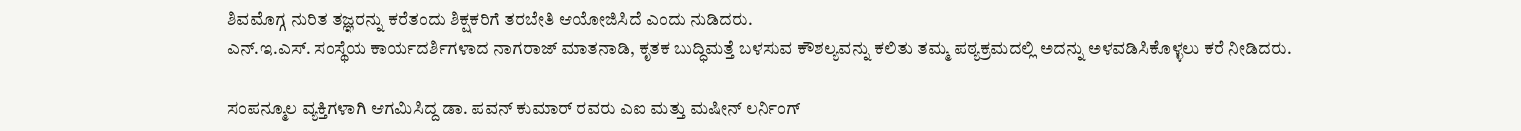ಶಿವಮೊಗ್ಗ ನುರಿತ ತಜ್ಞರನ್ನು ಕರೆತಂದು ಶಿಕ್ಷಕರಿಗೆ ತರಬೇತಿ ಆಯೋಜಿಸಿದೆ ಎಂದು ನುಡಿದರು.
ಎನ್.ಇ.ಎಸ್. ಸಂಸ್ಥೆಯ ಕಾರ್ಯದರ್ಶಿಗಳಾದ ನಾಗರಾಜ್ ಮಾತನಾಡಿ, ಕೃತಕ ಬುದ್ಧಿಮತ್ತೆ ಬಳಸುವ ಕೌಶಲ್ಯವನ್ನು ಕಲಿತು ತಮ್ಮ ಪಠ್ಯಕ್ರಮದಲ್ಲಿ ಅದನ್ನು ಅಳವಡಿಸಿಕೊಳ್ಳಲು ಕರೆ ನೀಡಿದರು.

ಸಂಪನ್ಮೂಲ ವ್ಯಕ್ತಿಗಳಾಗಿ ಆಗಮಿಸಿದ್ದ ಡಾ. ಪವನ್ ಕುಮಾರ್ ರವರು ಎಐ ಮತ್ತು ಮಷೀನ್ ಲರ್ನಿಂಗ್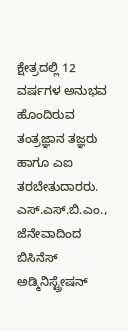ಕ್ಷೇತ್ರದಲ್ಲಿ 12 ವರ್ಷಗಳ ಅನುಭವ ಹೊಂದಿರುವ ತಂತ್ರಜ್ಞಾನ ತಜ್ಞರು ಹಾಗೂ ಎಐ ತರಬೇತುದಾರರು. ಎಸ್.ಎಸ್.ಬಿ.ಎಂ., ಜೆನೇವಾದಿಂದ ಬಿಸಿನೆಸ್ ಅಡ್ಮಿನಿಸ್ಟ್ರೇಷನ್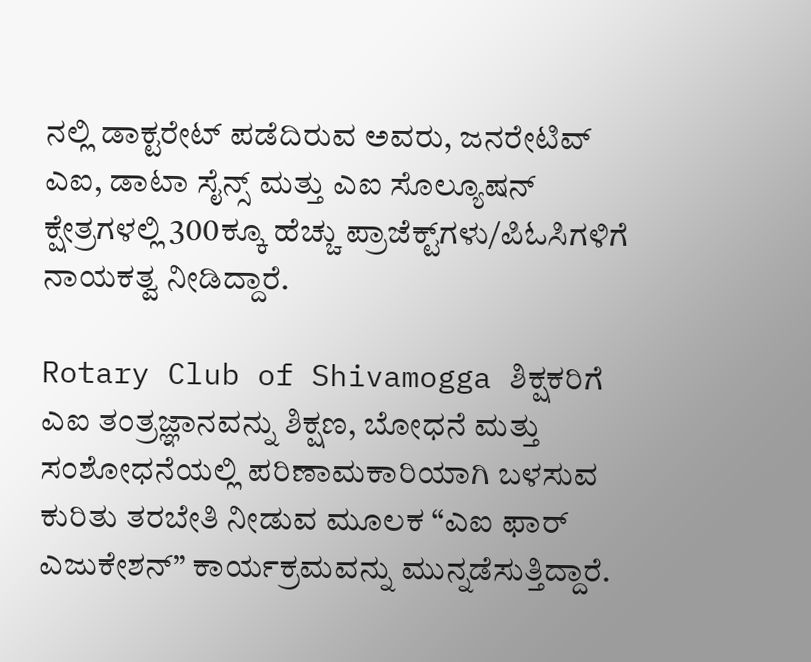ನಲ್ಲಿ ಡಾಕ್ಟರೇಟ್ ಪಡೆದಿರುವ ಅವರು, ಜನರೇಟಿವ್ ಎಐ, ಡಾಟಾ ಸೈನ್ಸ್ ಮತ್ತು ಎಐ ಸೊಲ್ಯೂಷನ್ ಕ್ಷೇತ್ರಗಳಲ್ಲಿ 300ಕ್ಕೂ ಹೆಚ್ಚು ಪ್ರಾಜೆಕ್ಟ್‌ಗಳು/ಪಿಓಸಿಗಳಿಗೆ ನಾಯಕತ್ವ ನೀಡಿದ್ದಾರೆ.

Rotary Club of Shivamogga ಶಿಕ್ಷಕರಿಗೆ ಎಐ ತಂತ್ರಜ್ಞಾನವನ್ನು ಶಿಕ್ಷಣ, ಬೋಧನೆ ಮತ್ತು ಸಂಶೋಧನೆಯಲ್ಲಿ ಪರಿಣಾಮಕಾರಿಯಾಗಿ ಬಳಸುವ ಕುರಿತು ತರಬೇತಿ ನೀಡುವ ಮೂಲಕ “ಎಐ ಫಾರ್ ಎಜುಕೇಶನ್” ಕಾರ್ಯಕ್ರಮವನ್ನು ಮುನ್ನಡೆಸುತ್ತಿದ್ದಾರೆ.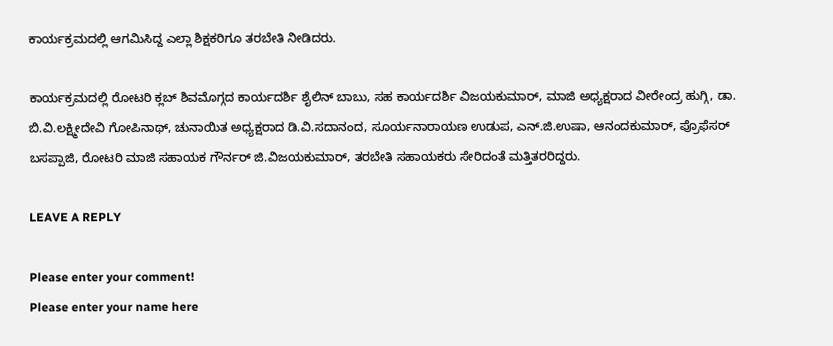ಕಾರ್ಯಕ್ರಮದಲ್ಲಿ ಆಗಮಿಸಿದ್ದ ಎಲ್ಲಾ ಶಿಕ್ಷಕರಿಗೂ ತರಬೇತಿ ನೀಡಿದರು.

ಕಾರ್ಯಕ್ರಮದಲ್ಲಿ ರೋಟರಿ ಕ್ಲಬ್ ಶಿವಮೊಗ್ಗದ ಕಾರ್ಯದರ್ಶಿ ಶೈಲಿನ್ ಬಾಬು, ಸಹ ಕಾರ್ಯದರ್ಶಿ ವಿಜಯಕುಮಾರ್, ಮಾಜಿ ಅಧ್ಯಕ್ಷರಾದ ವೀರೇಂದ್ರ ಹುಗ್ಗಿ, ಡಾ. ಬಿ.ವಿ.ಲಕ್ಷ್ಮೀದೇವಿ ಗೋಪಿನಾಥ್, ಚುನಾಯಿತ ಅಧ್ಯಕ್ಷರಾದ ಡಿ.ವಿ.ಸದಾನಂದ, ಸೂರ್ಯನಾರಾಯಣ ಉಡುಪ, ಎನ್.ಜಿ.ಉಷಾ, ಆನಂದಕುಮಾರ್, ಪ್ರೊಫೆಸರ್ ಬಸಪ್ಪಾಜಿ, ರೋಟರಿ ಮಾಜಿ ಸಹಾಯಕ ಗೌರ್ನರ್ ಜಿ.ವಿಜಯಕುಮಾರ್, ತರಬೇತಿ ಸಹಾಯಕರು ಸೇರಿದಂತೆ ಮತ್ತಿತರರಿದ್ದರು.

LEAVE A REPLY

Please enter your comment!
Please enter your name here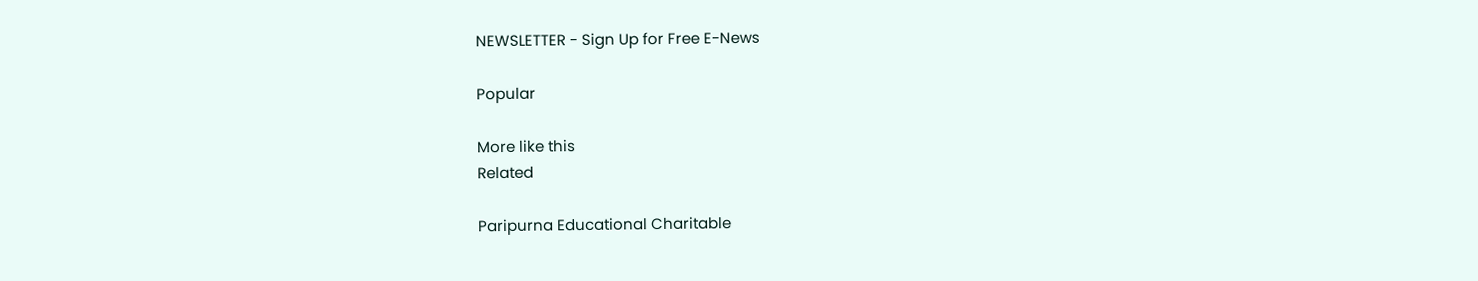NEWSLETTER - Sign Up for Free E-News

Popular

More like this
Related

Paripurna Educational Charitable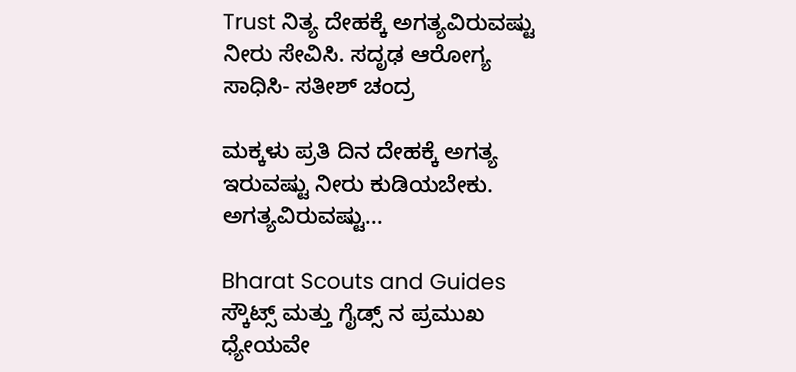Trust ನಿತ್ಯ ದೇಹಕ್ಕೆ ಅಗತ್ಯವಿರುವಷ್ಟು ನೀರು ಸೇವಿಸಿ. ಸದೃಢ ಆರೋಗ್ಯ ಸಾಧಿಸಿ- ಸತೀಶ್ ಚಂದ್ರ

ಮಕ್ಕಳು ಪ್ರತಿ ದಿನ ದೇಹಕ್ಕೆ ಅಗತ್ಯ ಇರುವಷ್ಟು ನೀರು ಕುಡಿಯಬೇಕು. ಅಗತ್ಯವಿರುವಷ್ಟು...

Bharat Scouts and Guides ಸ್ಕೌಟ್ಸ್ ಮತ್ತು ಗೈಡ್ಸ್ ನ ಪ್ರಮುಖ ಧ್ಯೇಯವೇ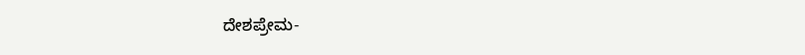ದೇಶಪ್ರೇಮ-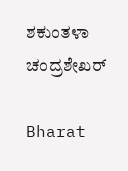ಶಕುಂತಳಾ ಚಂದ್ರಶೇಖರ್

Bharat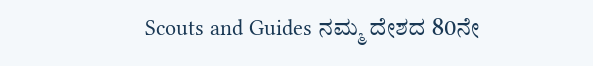Scouts and Guides ನಮ್ಮ ದೇಶದ 80ನೇ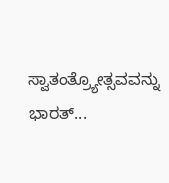ಸ್ವಾತಂತ್ರ್ಯೋತ್ಸವವನ್ನು ಭಾರತ್...